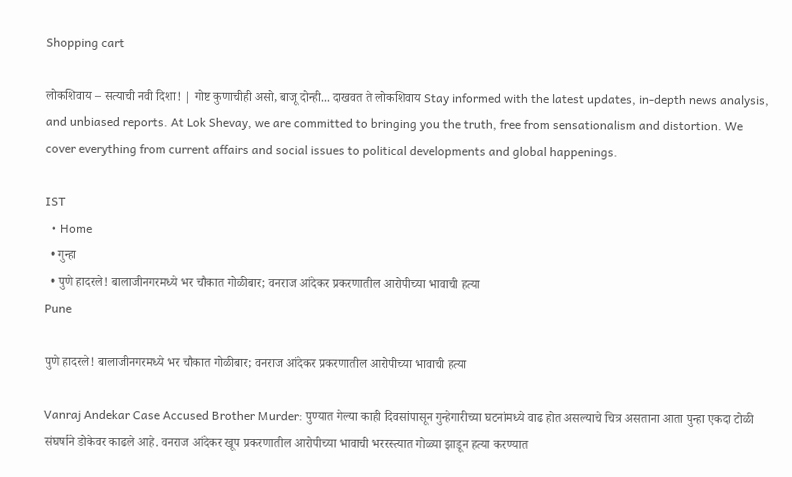Shopping cart

लोकशिवाय – सत्याची नवी दिशा! | गोष्ट कुणाचीही असो, बाजू दोन्ही... दाखवत ते लोकशिवाय Stay informed with the latest updates, in-depth news analysis, and unbiased reports. At Lok Shevay, we are committed to bringing you the truth, free from sensationalism and distortion. We cover everything from current affairs and social issues to political developments and global happenings.

IST
  • Home
  • गुन्हा
  • पुणे हादरले! बालाजीनगरमध्ये भर चौकात गोळीबार; वनराज आंदेकर प्रकरणातील आरोपीच्या भावाची हत्या
Pune

पुणे हादरले! बालाजीनगरमध्ये भर चौकात गोळीबार; वनराज आंदेकर प्रकरणातील आरोपीच्या भावाची हत्या

Vanraj Andekar Case Accused Brother Murder: पुण्यात गेल्या काही दिवसांपासून गुन्हेगारीच्या घटनांमध्ये वाढ होत असल्याचे चित्र असताना आता पुन्हा एकदा टोळी संघर्षाने डोकेवर काढले आहे. वनराज आंदेकर खूप प्रकरणातील आरोपीच्या भावाची भररस्त्यात गोळ्या झाडून हत्या करण्यात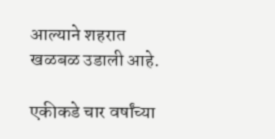आल्याने शहरात खळबळ उडाली आहे.

एकीकडे चार वर्षांच्या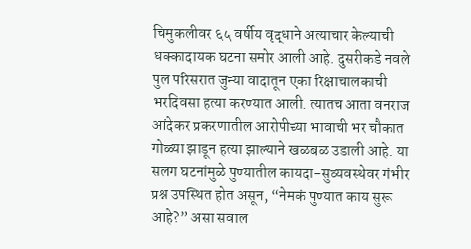चिमुकलीवर ६५ वर्षीय वृद्धाने अत्याचार केल्याची धक्कादायक घटना समोर आली आहे. दुसरीकडे नवले पुल परिसरात जुन्या वादातून एका रिक्षाचालकाची भरदिवसा हत्या करण्यात आली. त्यातच आता वनराज आंदेकर प्रकरणातील आरोपीच्या भावाची भर चौकात गोळ्या झाडून हत्या झाल्याने खळबळ उडाली आहे. या सलग घटनांमुळे पुण्यातील कायदा-सुव्यवस्थेवर गंभीर प्रश्न उपस्थित होत असून, “नेमकं पुण्यात काय सुरू आहे?” असा सवाल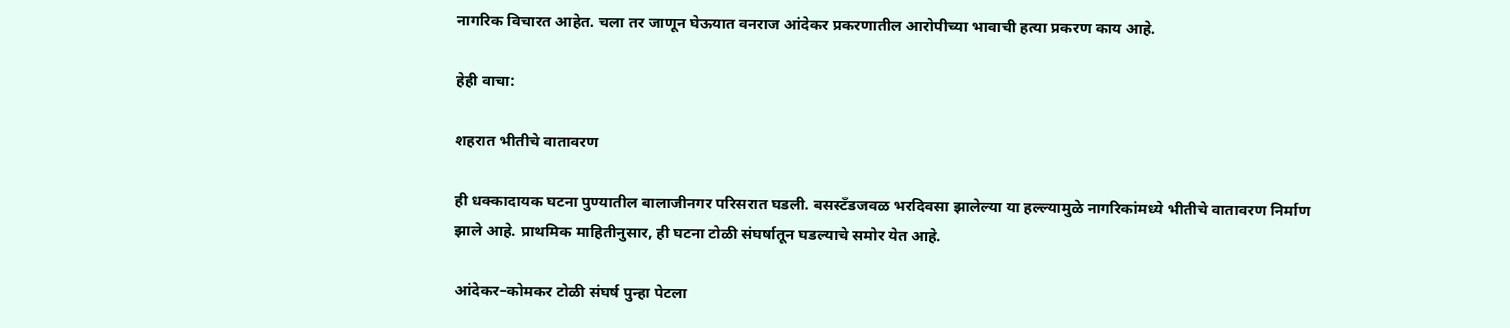नागरिक विचारत आहेत. चला तर जाणून घेऊयात वनराज आंदेकर प्रकरणातील आरोपीच्या भावाची हत्या प्रकरण काय आहे.

हेही वाचा:

शहरात भीतीचे वातावरण

ही धक्कादायक घटना पुण्यातील बालाजीनगर परिसरात घडली. बसस्टँडजवळ भरदिवसा झालेल्या या हल्ल्यामुळे नागरिकांमध्ये भीतीचे वातावरण निर्माण
झाले आहे. प्राथमिक माहितीनुसार, ही घटना टोळी संघर्षातून घडल्याचे समोर येत आहे.

आंदेकर–कोमकर टोळी संघर्ष पुन्हा पेटला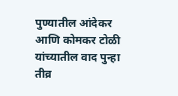पुण्यातील आंदेकर आणि कोमकर टोळी यांच्यातील वाद पुन्हा तीव्र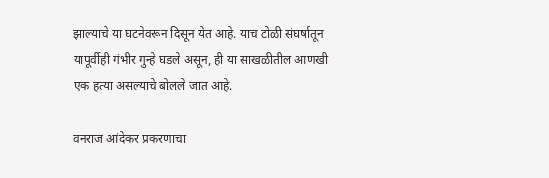झाल्याचे या घटनेवरून दिसून येत आहे. याच टोळी संघर्षातून यापूर्वीही गंभीर गुन्हे घडले असून, ही या साखळीतील आणखी एक हत्या असल्याचे बोलले जात आहे.

वनराज आंदेकर प्रकरणाचा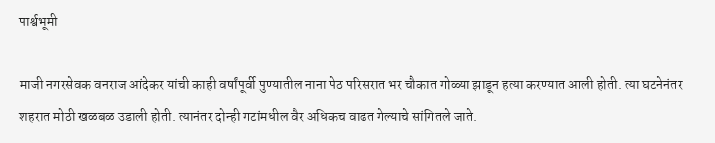पार्श्वभूमी

माजी नगरसेवक वनराज आंदेकर यांची काही वर्षांपूर्वी पुण्यातील नाना पेठ परिसरात भर चौकात गोळ्या झाडून हत्या करण्यात आली होती. त्या घटनेनंतर शहरात मोठी खळबळ उडाली होती. त्यानंतर दोन्ही गटांमधील वैर अधिकच वाढत गेल्याचे सांगितले जाते.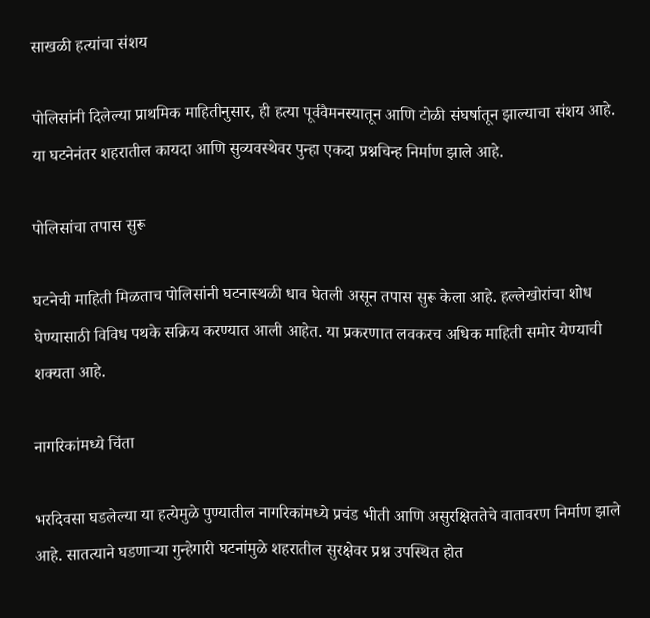साखळी हत्यांचा संशय

पोलिसांनी दिलेल्या प्राथमिक माहितीनुसार, ही हत्या पूर्ववैमनस्यातून आणि टोळी संघर्षातून झाल्याचा संशय आहे. या घटनेनंतर शहरातील कायदा आणि सुव्यवस्थेवर पुन्हा एकदा प्रश्नचिन्ह निर्माण झाले आहे.

पोलिसांचा तपास सुरू

घटनेची माहिती मिळताच पोलिसांनी घटनास्थळी धाव घेतली असून तपास सुरू केला आहे. हल्लेखोरांचा शोध घेण्यासाठी विविध पथके सक्रिय करण्यात आली आहेत. या प्रकरणात लवकरच अधिक माहिती समोर येण्याची शक्यता आहे.

नागरिकांमध्ये चिंता

भरदिवसा घडलेल्या या हत्येमुळे पुण्यातील नागरिकांमध्ये प्रचंड भीती आणि असुरक्षिततेचे वातावरण निर्माण झाले आहे. सातत्याने घडणाऱ्या गुन्हेगारी घटनांमुळे शहरातील सुरक्षेवर प्रश्न उपस्थित होत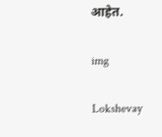आहेत.

img

Lokshevay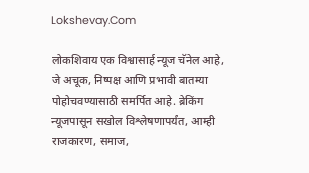Lokshevay.Com

लोकशिवाय एक विश्वासार्ह न्यूज चॅनेल आहे, जे अचूक, निष्पक्ष आणि प्रभावी बातम्या पोहोचवण्यासाठी समर्पित आहे. ब्रेकिंग न्यूजपासून सखोल विश्लेषणापर्यंत, आम्ही राजकारण, समाज,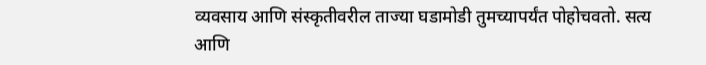व्यवसाय आणि संस्कृतीवरील ताज्या घडामोडी तुमच्यापर्यंत पोहोचवतो. सत्य आणि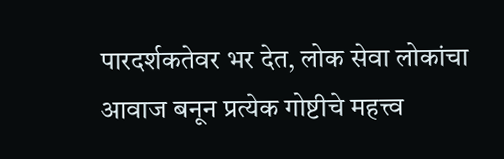पारदर्शकतेवर भर देत, लोक सेवा लोकांचा आवाज बनून प्रत्येक गोष्टीचे महत्त्व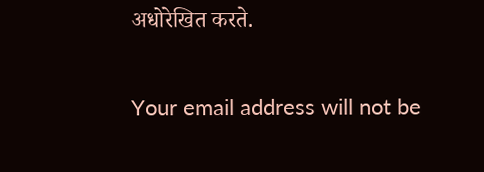अधोरेखित करते.

Your email address will not be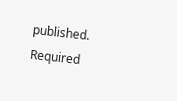published. Required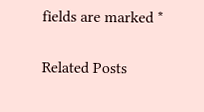fields are marked *

Related Posts